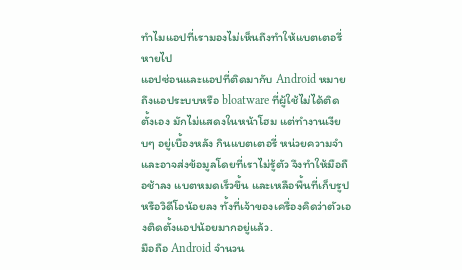ทำไมแอปที่เรามองไม่เห็นถึงทำให้แบตเตอรี่หายไป
แอปซ่อนและแอปที่ติดมากับ Android หมายถึงแอประบบหรือ bloatware ที่ผู้ใช้ไม่ได้ติดตั้งเอง มักไม่แสดงในหน้าโฮม แต่ทำงานเงียบๆ อยู่เบื้องหลัง กินแบตเตอรี่ หน่วยความจำ และอาจส่งข้อมูลโดยที่เราไม่รู้ตัว จึงทำให้มือถือช้าลง แบตหมดเร็วขึ้น และเหลือพื้นที่เก็บรูปหรือวิดีโอน้อยลง ทั้งที่เจ้าของเครื่องคิดว่าตัวเองติดตั้งแอปน้อยมากอยู่แล้ว.
มือถือ Android จำนวน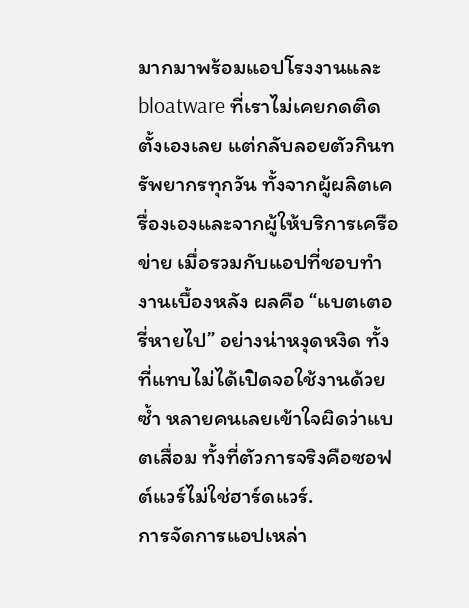มากมาพร้อมแอปโรงงานและ bloatware ที่เราไม่เคยกดติดตั้งเองเลย แต่กลับลอยตัวกินทรัพยากรทุกวัน ทั้งจากผู้ผลิตเครื่องเองและจากผู้ให้บริการเครือข่าย เมื่อรวมกับแอปที่ชอบทำงานเบื้องหลัง ผลคือ “แบตเตอรี่หายไป” อย่างน่าหงุดหงิด ทั้งที่แทบไม่ได้เปิดจอใช้งานด้วยซ้ำ หลายคนเลยเข้าใจผิดว่าแบตเสื่อม ทั้งที่ตัวการจริงคือซอฟต์แวร์ไม่ใช่ฮาร์ดแวร์.
การจัดการแอปเหล่า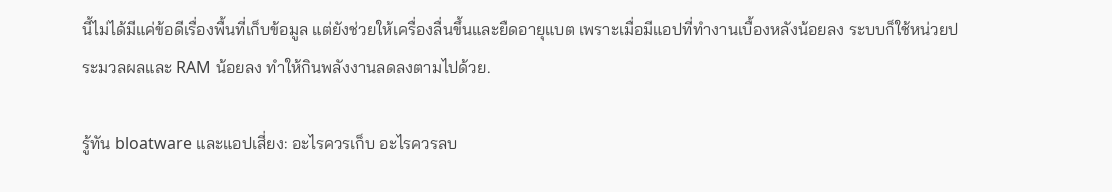นี้ไม่ได้มีแค่ข้อดีเรื่องพื้นที่เก็บข้อมูล แต่ยังช่วยให้เครื่องลื่นขึ้นและยืดอายุแบต เพราะเมื่อมีแอปที่ทำงานเบื้องหลังน้อยลง ระบบก็ใช้หน่วยประมวลผลและ RAM น้อยลง ทำให้กินพลังงานลดลงตามไปด้วย.

รู้ทัน bloatware และแอปเสี่ยง: อะไรควรเก็บ อะไรควรลบ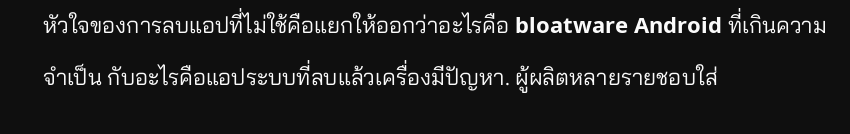หัวใจของการลบแอปที่ไม่ใช้คือแยกให้ออกว่าอะไรคือ bloatware Android ที่เกินความจำเป็น กับอะไรคือแอประบบที่ลบแล้วเครื่องมีปัญหา. ผู้ผลิตหลายรายชอบใส่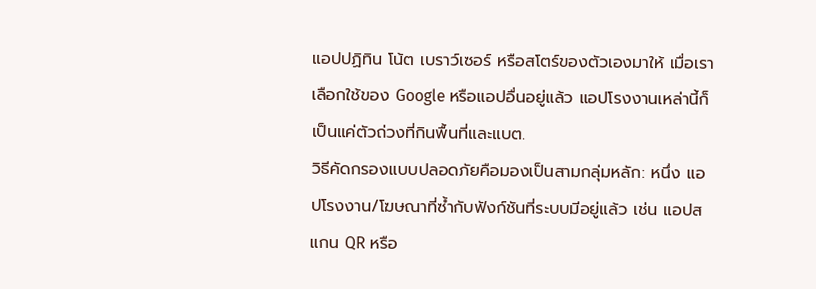แอปปฏิทิน โน้ต เบราว์เซอร์ หรือสโตร์ของตัวเองมาให้ เมื่อเราเลือกใช้ของ Google หรือแอปอื่นอยู่แล้ว แอปโรงงานเหล่านี้ก็เป็นแค่ตัวถ่วงที่กินพื้นที่และแบต.
วิธีคัดกรองแบบปลอดภัยคือมองเป็นสามกลุ่มหลัก: หนึ่ง แอปโรงงาน/โฆษณาที่ซ้ำกับฟังก์ชันที่ระบบมีอยู่แล้ว เช่น แอปสแกน QR หรือ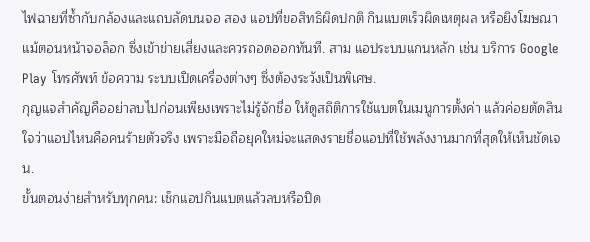ไฟฉายที่ซ้ำกับกล้องและแถบลัดบนจอ สอง แอปที่ขอสิทธิผิดปกติ กินแบตเร็วผิดเหตุผล หรือยิงโฆษณาแม้ตอนหน้าจอล็อก ซึ่งเข้าข่ายเสี่ยงและควรถอดออกทันที. สาม แอประบบแกนหลัก เช่น บริการ Google Play โทรศัพท์ ข้อความ ระบบเปิดเครื่องต่างๆ ซึ่งต้องระวังเป็นพิเศษ.
กุญแจสำคัญคืออย่าลบไปก่อนเพียงเพราะไม่รู้จักชื่อ ให้ดูสถิติการใช้แบตในเมนูการตั้งค่า แล้วค่อยตัดสินใจว่าแอปไหนคือคนร้ายตัวจริง เพราะมือถือยุคใหม่จะแสดงรายชื่อแอปที่ใช้พลังงานมากที่สุดให้เห็นชัดเจน.
ขั้นตอนง่ายสำหรับทุกคน: เช็กแอปกินแบตแล้วลบหรือปิด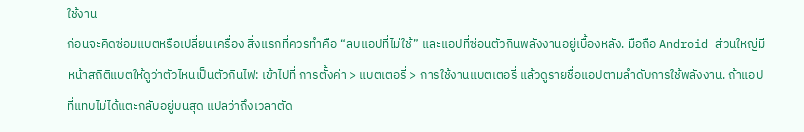ใช้งาน
ก่อนจะคิดซ่อมแบตหรือเปลี่ยนเครื่อง สิ่งแรกที่ควรทำคือ “ลบแอปที่ไม่ใช้” และแอปที่ซ่อนตัวกินพลังงานอยู่เบื้องหลัง. มือถือ Android ส่วนใหญ่มีหน้าสถิติแบตให้ดูว่าตัวไหนเป็นตัวกินไฟ: เข้าไปที่ การตั้งค่า > แบตเตอรี่ > การใช้งานแบตเตอรี่ แล้วดูรายชื่อแอปตามลำดับการใช้พลังงาน. ถ้าแอปที่แทบไม่ได้แตะกลับอยู่บนสุด แปลว่าถึงเวลาตัด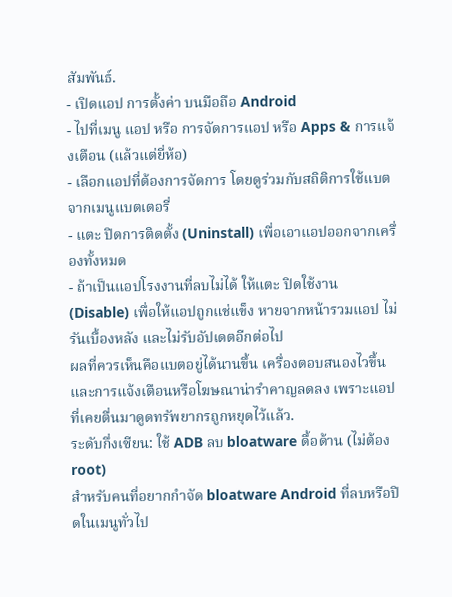สัมพันธ์.
- เปิดแอป การตั้งค่า บนมือถือ Android
- ไปที่เมนู แอป หรือ การจัดการแอป หรือ Apps & การแจ้งเตือน (แล้วแต่ยี่ห้อ)
- เลือกแอปที่ต้องการจัดการ โดยดูร่วมกับสถิติการใช้แบตจากเมนูแบตเตอรี่
- แตะ ปิดการติดตั้ง (Uninstall) เพื่อเอาแอปออกจากเครื่องทั้งหมด
- ถ้าเป็นแอปโรงงานที่ลบไม่ได้ ให้แตะ ปิดใช้งาน (Disable) เพื่อให้แอปถูกแช่แข็ง หายจากหน้ารวมแอป ไม่รันเบื้องหลัง และไม่รับอัปเดตอีกต่อไป
ผลที่ควรเห็นคือแบตอยู่ได้นานขึ้น เครื่องตอบสนองไวขึ้น และการแจ้งเตือนหรือโฆษณาน่ารำคาญลดลง เพราะแอปที่เคยตื่นมาดูดทรัพยากรถูกหยุดไว้แล้ว.
ระดับกึ่งเซียน: ใช้ ADB ลบ bloatware ดื้อด้าน (ไม่ต้อง root)
สำหรับคนที่อยากกำจัด bloatware Android ที่ลบหรือปิดในเมนูทั่วไป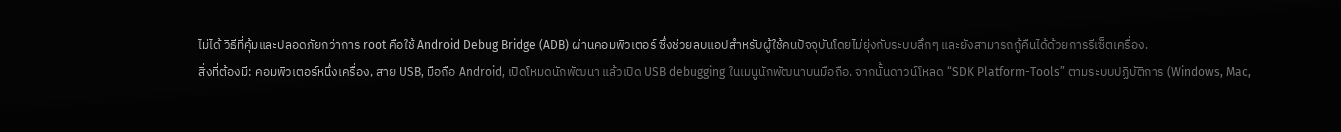ไม่ได้ วิธีที่คุ้มและปลอดภัยกว่าการ root คือใช้ Android Debug Bridge (ADB) ผ่านคอมพิวเตอร์ ซึ่งช่วยลบแอปสำหรับผู้ใช้คนปัจจุบันโดยไม่ยุ่งกับระบบลึกๆ และยังสามารถกู้คืนได้ด้วยการรีเซ็ตเครื่อง.
สิ่งที่ต้องมี: คอมพิวเตอร์หนึ่งเครื่อง, สาย USB, มือถือ Android, เปิดโหมดนักพัฒนา แล้วเปิด USB debugging ในเมนูนักพัฒนาบนมือถือ. จากนั้นดาวน์โหลด “SDK Platform-Tools” ตามระบบปฏิบัติการ (Windows, Mac,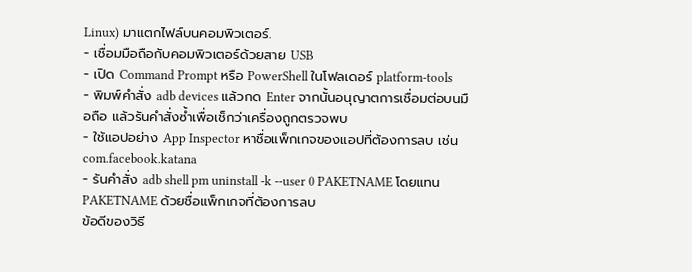Linux) มาแตกไฟล์บนคอมพิวเตอร์.
- เชื่อมมือถือกับคอมพิวเตอร์ด้วยสาย USB
- เปิด Command Prompt หรือ PowerShell ในโฟลเดอร์ platform-tools
- พิมพ์คำสั่ง adb devices แล้วกด Enter จากนั้นอนุญาตการเชื่อมต่อบนมือถือ แล้วรันคำสั่งซ้ำเพื่อเช็กว่าเครื่องถูกตรวจพบ
- ใช้แอปอย่าง App Inspector หาชื่อแพ็กเกจของแอปที่ต้องการลบ เช่น com.facebook.katana
- รันคำสั่ง adb shell pm uninstall -k --user 0 PAKETNAME โดยแทน PAKETNAME ด้วยชื่อแพ็กเกจที่ต้องการลบ
ข้อดีของวิธี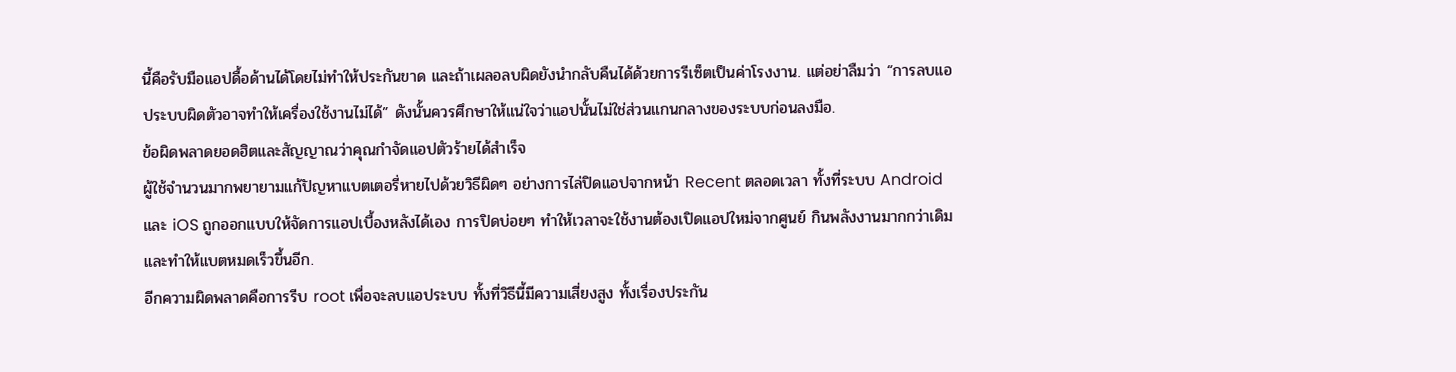นี้คือรับมือแอปดื้อด้านได้โดยไม่ทำให้ประกันขาด และถ้าเผลอลบผิดยังนำกลับคืนได้ด้วยการรีเซ็ตเป็นค่าโรงงาน. แต่อย่าลืมว่า “การลบแอประบบผิดตัวอาจทำให้เครื่องใช้งานไม่ได้” ดังนั้นควรศึกษาให้แน่ใจว่าแอปนั้นไม่ใช่ส่วนแกนกลางของระบบก่อนลงมือ.
ข้อผิดพลาดยอดฮิตและสัญญาณว่าคุณกำจัดแอปตัวร้ายได้สำเร็จ
ผู้ใช้จำนวนมากพยายามแก้ปัญหาแบตเตอรี่หายไปด้วยวิธีผิดๆ อย่างการไล่ปิดแอปจากหน้า Recent ตลอดเวลา ทั้งที่ระบบ Android และ iOS ถูกออกแบบให้จัดการแอปเบื้องหลังได้เอง การปิดบ่อยๆ ทำให้เวลาจะใช้งานต้องเปิดแอปใหม่จากศูนย์ กินพลังงานมากกว่าเดิมและทำให้แบตหมดเร็วขึ้นอีก.
อีกความผิดพลาดคือการรีบ root เพื่อจะลบแอประบบ ทั้งที่วิธีนี้มีความเสี่ยงสูง ทั้งเรื่องประกัน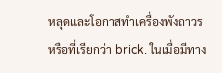หลุดและโอกาสทำเครื่องพังถาวร หรือที่เรียกว่า brick. ในเมื่อมีทาง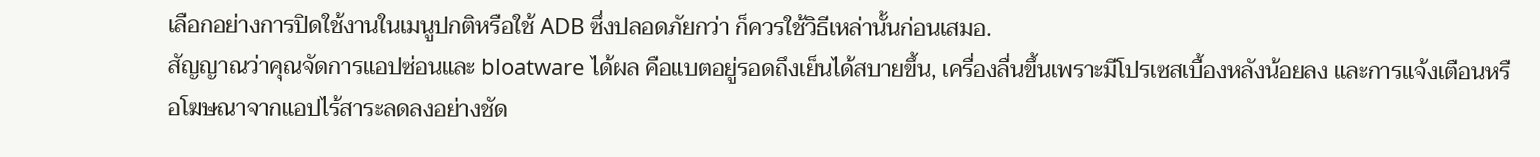เลือกอย่างการปิดใช้งานในเมนูปกติหรือใช้ ADB ซึ่งปลอดภัยกว่า ก็ควรใช้วิธีเหล่านั้นก่อนเสมอ.
สัญญาณว่าคุณจัดการแอปซ่อนและ bloatware ได้ผล คือแบตอยู่รอดถึงเย็นได้สบายขึ้น, เครื่องลื่นขึ้นเพราะมีโปรเซสเบื้องหลังน้อยลง และการแจ้งเตือนหรือโฆษณาจากแอปไร้สาระลดลงอย่างชัด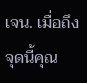เจน. เมื่อถึงจุดนี้คุณ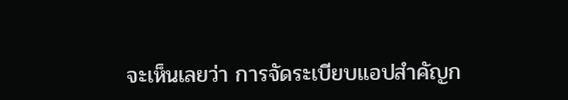จะเห็นเลยว่า การจัดระเบียบแอปสำคัญก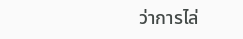ว่าการไล่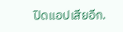ปิดแอปเสียอีก.